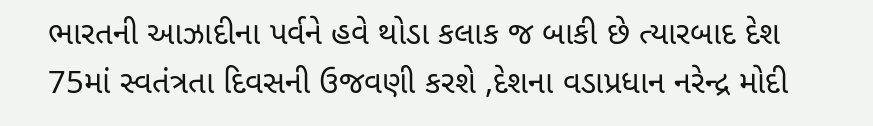ભારતની આઝાદીના પર્વને હવે થોડા કલાક જ બાકી છે ત્યારબાદ દેશ 75માં સ્વતંત્રતા દિવસની ઉજવણી કરશે ,દેશના વડાપ્રધાન નરેન્દ્ર મોદી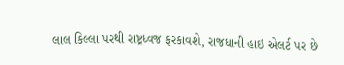લાલ કિલ્લા પરથી રાષ્ટ્રધ્વજ ફરકાવશે, રાજધાની હાઇ એલર્ટ પર છે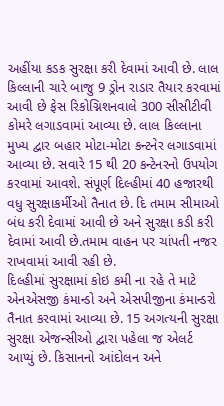અહીંયા કડક સુરક્ષા કરી દેવામાં આવી છે. લાલ કિલ્લાની ચારે બાજુ 9 ડ્રોન રાડાર તૈયાર કરવામાં આવી છે ફેસ રિકોગ્નિશનવાલે 300 સીસીટીવી કોમરે લગાડવામાં આવ્યા છે. લાલ કિલ્લાના મુખ્ય દ્વાર બહાર મોટા-મોટા કન્ટનેર લગાડવામાં આવ્યા છે. સવારે 15 થી 20 કન્ટેનરનો ઉપયોગ કરવામાં આવશે. સંપૂર્ણ દિલ્હીમાં 40 હજારથી વધુ સુરક્ષાકર્મીઓ તૈનાત છે. દિ તમામ સીમાઓ બંધ કરી દેવામાં આવી છે અને સુરક્ષા કડી કરી દેવામાં આવી છે.તમામ વાહન પર ચાંપતી નજર રાખવામાં આવી રહી છે.
દિલ્હીમાં સુરક્ષામાં કોઇ કમી ના રહે તે માટે એનએસજી કંમાન્ડો અને એસપીજીના કંમાન્ડરો તૈનાત કરવામાં આવ્યા છે. 15 અગત્યની સુરક્ષા સુરક્ષા એજન્સીઓ દ્વારા પહેલા જ એલર્ટ આપ્યું છે. કિસાનનો આંદોલન અને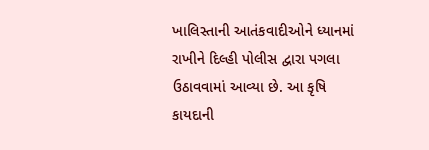ખાલિસ્તાની આતંકવાદીઓને ધ્યાનમાં રાખીને દિલ્હી પોલીસ દ્વારા પગલા ઉઠાવવામાં આવ્યા છે. આ કૃષિ કાયદાની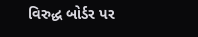વિરુદ્ધ બોર્ડર પર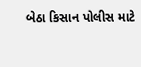બેઠા કિસાન પોલીસ માટે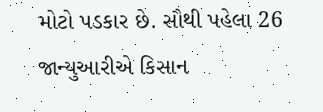મોટો પડકાર છે. સૌથી પહેલા 26 જાન્યુઆરીએ કિસાન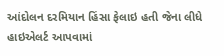આંદોલન દરમિયાન હિંસા ફેલાઇ હતી જેના લીધે હાઇએલર્ટ આપવામાં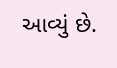આવ્યું છે.